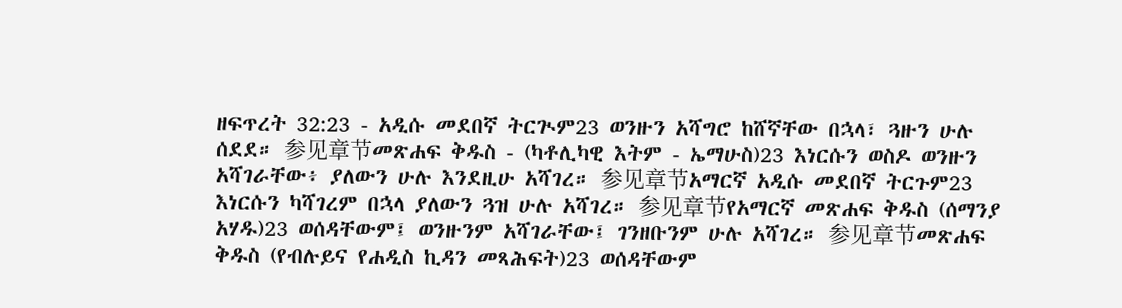ዘፍጥረት 32:23 - አዲሱ መደበኛ ትርጒም23 ወንዙን አሻግሮ ከሸኛቸው በኋላ፣ ጓዙን ሁሉ ሰደደ። 参见章节መጽሐፍ ቅዱስ - (ካቶሊካዊ እትም - ኤማሁስ)23 እነርሱን ወስዶ ወንዙን አሻገራቸው፥ ያለውን ሁሉ እንደዚሁ አሻገረ። 参见章节አማርኛ አዲሱ መደበኛ ትርጉም23 እነርሱን ካሻገረም በኋላ ያለውን ጓዝ ሁሉ አሻገረ። 参见章节የአማርኛ መጽሐፍ ቅዱስ (ሰማንያ አሃዱ)23 ወሰዳቸውም፤ ወንዙንም አሻገራቸው፤ ገንዘቡንም ሁሉ አሻገረ። 参见章节መጽሐፍ ቅዱስ (የብሉይና የሐዲስ ኪዳን መጻሕፍት)23 ወሰዳቸውም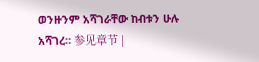ወንዙንም አሻገራቸው ከብቱን ሁሉ አሻገረ። 参见章节 |